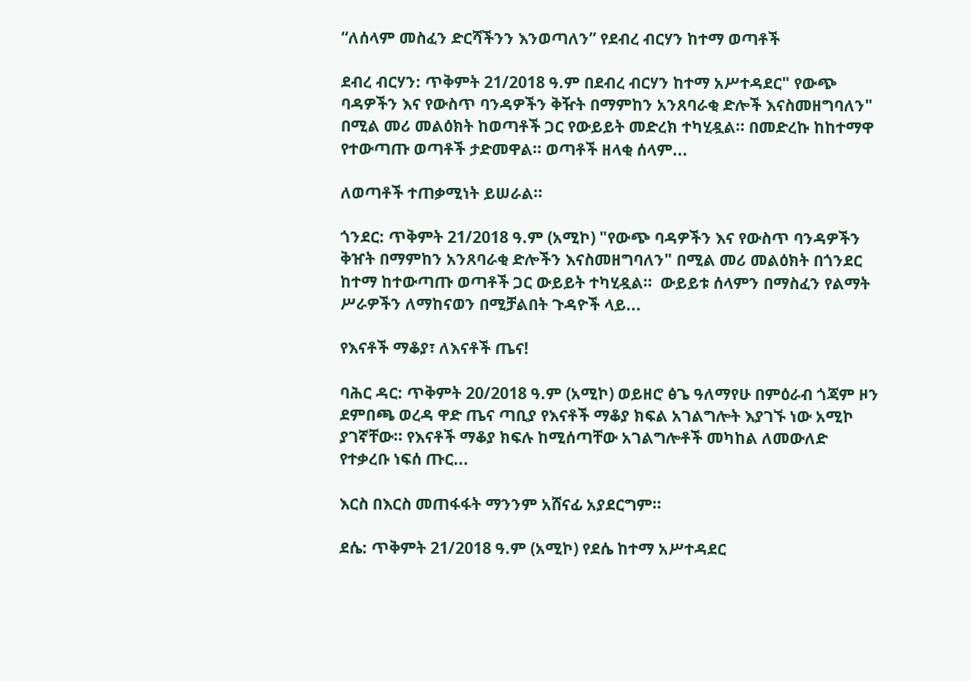“ለሰላም መስፈን ድርሻችንን እንወጣለን” የደብረ ብርሃን ከተማ ወጣቶች

ደብረ ብርሃን: ጥቅምት 21/2018 ዓ.ም በደብረ ብርሃን ከተማ አሥተዳደር" የውጭ ባዳዎችን እና የውስጥ ባንዳዎችን ቅዥት በማምከን አንጸባራቂ ድሎች እናስመዘግባለን" በሚል መሪ መልዕክት ከወጣቶች ጋር የውይይት መድረክ ተካሂዷል። በመድረኩ ከከተማዋ የተውጣጡ ወጣቶች ታድመዋል። ወጣቶች ዘላቂ ሰላም...

ለወጣቶች ተጠቃሚነት ይሠራል።

ጎንደር: ጥቅምት 21/2018 ዓ.ም (አሚኮ) "የውጭ ባዳዎችን እና የውስጥ ባንዳዎችን ቅዠት በማምከን አንጸባራቂ ድሎችን እናስመዘግባለን" በሚል መሪ መልዕክት በጎንደር ከተማ ከተውጣጡ ወጣቶች ጋር ውይይት ተካሂዷል።  ውይይቱ ሰላምን በማስፈን የልማት ሥራዎችን ለማከናወን በሚቻልበት ጉዳዮች ላይ...

የእናቶች ማቆያ፣ ለእናቶች ጤና!

ባሕር ዳር: ጥቅምት 20/2018 ዓ.ም (አሚኮ) ወይዘሮ ፅጌ ዓለማየሁ በምዕራብ ጎጃም ዞን ደምበጫ ወረዳ ዋድ ጤና ጣቢያ የእናቶች ማቆያ ክፍል አገልግሎት እያገኙ ነው አሚኮ ያገኛቸው። የእናቶች ማቆያ ክፍሉ ከሚሰጣቸው አገልግሎቶች መካከል ለመውለድ የተቃረቡ ነፍሰ ጡር...

እርስ በእርስ መጠፋፋት ማንንም አሸናፊ አያደርግም።

ደሴ: ጥቅምት 21/2018 ዓ.ም (አሚኮ) የደሴ ከተማ አሥተዳደር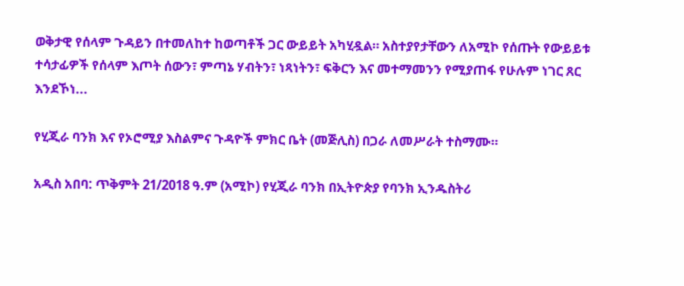ወቅታዊ የሰላም ጉዳይን በተመለከተ ከወጣቶች ጋር ውይይት አካሂዷል። አስተያየታቸውን ለአሚኮ የሰጡት የውይይቱ ተሳታፊዎች የሰላም እጦት ሰውን፣ ምጣኔ ሃብትን፣ ነጻነትን፣ ፍቅርን እና መተማመንን የሚያጠፋ የሁሉም ነገር ጸር እንደኾነ...

የሂጂራ ባንክ እና የኦሮሚያ እስልምና ጉዳዮች ምክር ቤት (መጅሊስ) በጋራ ለመሥራት ተስማሙ።

አዲስ አበባ: ጥቅምት 21/2018 ዓ.ም (አሚኮ) የሂጂራ ባንክ በኢትዮጵያ የባንክ ኢንዱስትሪ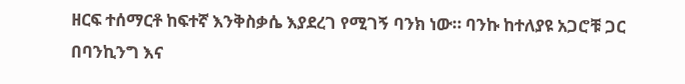ዘርፍ ተሰማርቶ ከፍተኛ እንቅስቃሴ እያደረገ የሚገኝ ባንክ ነው። ባንኩ ከተለያዩ አጋሮቹ ጋር በባንኪንግ እና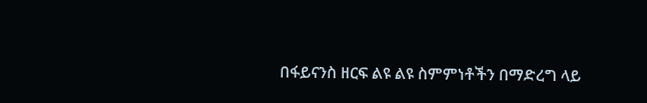በፋይናንስ ዘርፍ ልዩ ልዩ ስምምነቶችን በማድረግ ላይ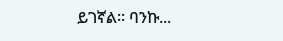ይገኛል። ባንኩ...